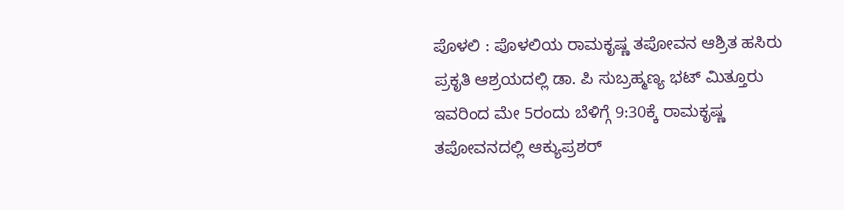ಪೊಳಲಿ : ಪೊಳಲಿಯ ರಾಮಕೃಷ್ಣ ತಪೋವನ ಆಶ್ರಿತ ಹಸಿರು ಪ್ರಕೃತಿ ಆಶ್ರಯದಲ್ಲಿ ಡಾ. ಪಿ ಸುಬ್ರಹ್ಮಣ್ಯ ಭಟ್ ಮಿತ್ತೂರು ಇವರಿಂದ ಮೇ 5ರಂದು ಬೆಳಿಗ್ಗೆ 9:30ಕ್ಕೆ ರಾಮಕೃಷ್ಣ ತಪೋವನದಲ್ಲಿ ಆಕ್ಯುಪ್ರಶರ್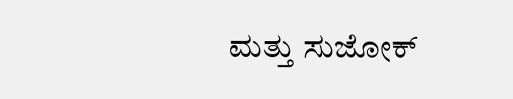ಮತ್ತು ಸುಜೋಕ್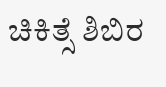ಚಿಕಿತ್ಸೆ ಶಿಬಿರ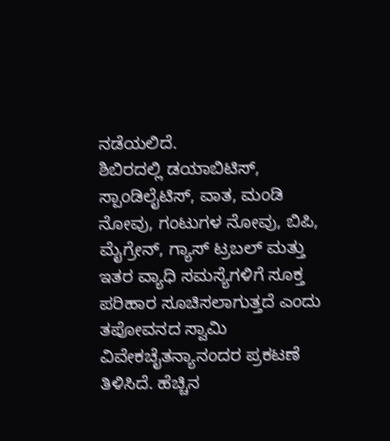ನಡೆಯಲಿದೆ.
ಶಿಬಿರದಲ್ಲಿ ಡಯಾಬಿಟಿಸ್, ಸ್ಪಾಂಡಿಲೈಟಿಸ್, ವಾತ, ಮಂಡಿ ನೋವು, ಗಂಟುಗಳ ನೋವು, ಬಿಪಿ, ಮೈಗ್ರೇನ್, ಗ್ಯಾಸ್ ಟ್ರಬಲ್ ಮತ್ತು ಇತರ ವ್ಯಾಧಿ ಸಮಸ್ಯೆಗಳಿಗೆ ಸೂಕ್ತ ಪರಿಹಾರ ಸೂಚಿಸಲಾಗುತ್ತದೆ ಎಂದು ತಪೋವನದ ಸ್ವಾಮಿ ವಿವೇಕಚೈತನ್ಯಾನಂದರ ಪ್ರಕಟಣೆ ತಿಳಿಸಿದೆ. ಹೆಚ್ಚಿನ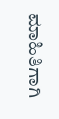ಮಾಹಿತಿಗಾಗಿ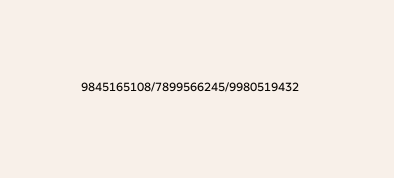9845165108/7899566245/9980519432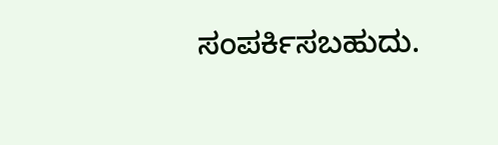ಸಂಪರ್ಕಿಸಬಹುದು.